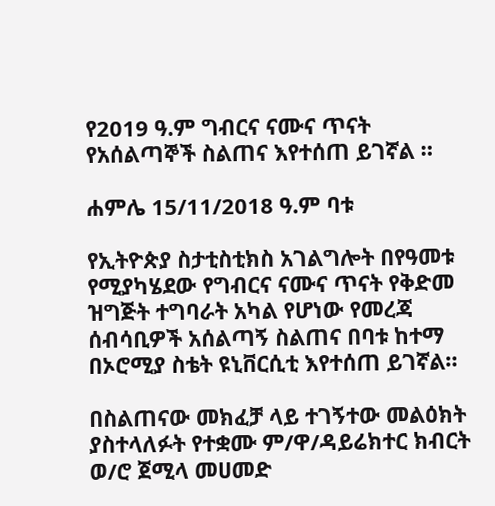የ2019 ዓ.ም ግብርና ናሙና ጥናት የአሰልጣኞች ስልጠና እየተሰጠ ይገኛል ።

ሐምሌ 15/11/2018 ዓ.ም ባቱ

የኢትዮጵያ ስታቲስቲክስ አገልግሎት በየዓመቱ የሚያካሄደው የግብርና ናሙና ጥናት የቅድመ ዝግጅት ተግባራት አካል የሆነው የመረጃ ሰብሳቢዎች አሰልጣኝ ስልጠና በባቱ ከተማ በኦሮሚያ ስቴት ዩኒቨርሲቲ እየተሰጠ ይገኛል።

በስልጠናው መክፈቻ ላይ ተገኝተው መልዕክት ያስተላለፉት የተቋሙ ም/ዋ/ዳይሬክተር ክብርት ወ/ሮ ጀሚላ መሀመድ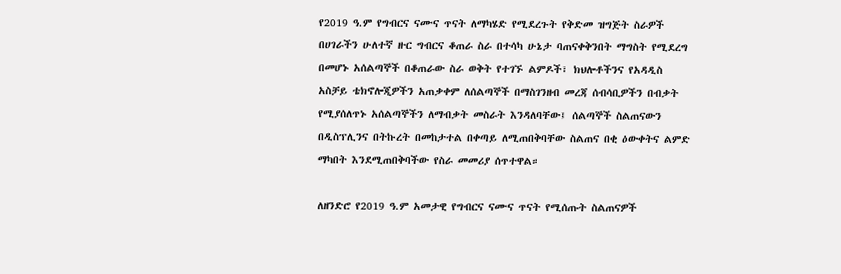የ2019 ዓ.ም የግብርና ናሙና ጥናት ለማካሄድ የሚደረጉት የቅድመ ዝግጅት ስራዎች በሀገራችን ሁለተኛ ዙር ግብርና ቆጠራ ስራ በተሳካ ሁኔታ ባጠናቀቅንበት ማግስት የሚደረግ በመሆኑ አሰልጣኞች በቆጠራው ስራ ወቅት የተገኙ ልምዶች፣ ክህሎቶችንና የአዳዲስ አስቻይ ቴክኖሎጂዎችን አጠቃቀም ለሰልጣኞች በማስገንዘብ መረጃ ሰብሳቢዎችን በብቃት የሚያሰለጥኑ አሰልጣኞችን ለማብቃት መስራት እንዳለባቸው፤ ሰልጣኞች ስልጠናውን በዲስፕሊንና በትኩረት በመከታተል በቀጣይ ለሚጠበቅባቸው ስልጠና በቂ ዕውቀትና ልምድ ማካበት እንደሚጠበቅባችው የስራ መመሪያ ሰጥተዋል።

ለዘንድሮ የ2019 ዓ.ም አመታዊ የግብርና ናሙና ጥናት የሚሰጡት ስልጠናዎች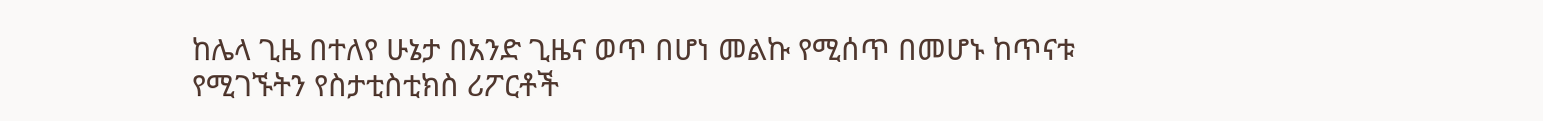ከሌላ ጊዜ በተለየ ሁኔታ በአንድ ጊዜና ወጥ በሆነ መልኩ የሚሰጥ በመሆኑ ከጥናቱ የሚገኙትን የስታቲስቲክስ ሪፖርቶች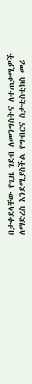በታቀደላቸው የጊዜ ገደብ ለመንግስትና ለተጠቃሚዎች ለማድረስ እንደሚያስችል የግብርና ስታቲስቲክስ መሪ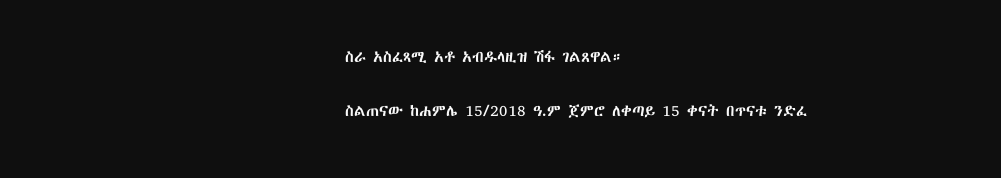ስራ አስፈጻሚ አቶ አብዱላዚዝ ሽፋ ገልጸዋል።

ስልጠናው ከሐምሌ 15/2018 ዓ.ም ጀምሮ ለቀጣይ 15 ቀናት በጥናቱ ንድፈ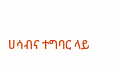ሀሳብና ተግባር ላይ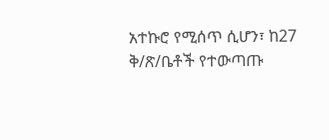አተኩሮ የሚሰጥ ሲሆን፣ ከ27 ቅ/ጽ/ቤቶች የተውጣጡ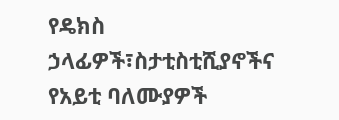የዴክስ ኃላፊዎች፣ስታቲስቲሺያኖችና የአይቲ ባለሙያዎች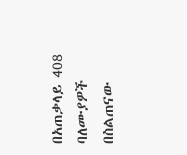በአጠቃላይ 408 ባለሙያዎች በስልጠናው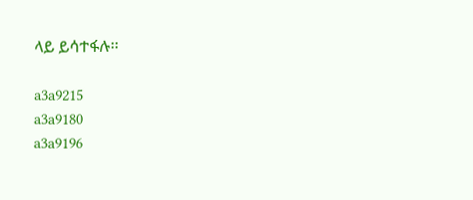ላይ ይሳተፋሉ፡፡

a3a9215
a3a9180
a3a9196